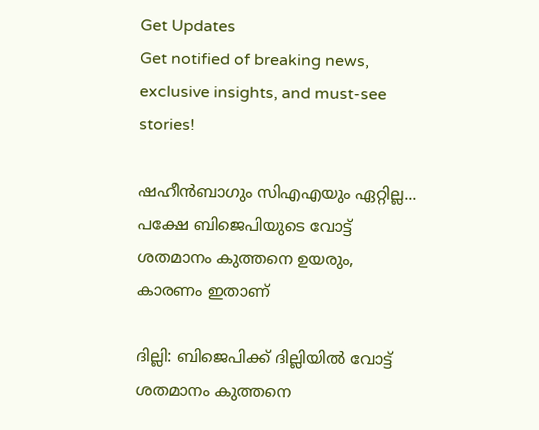Get Updates
Get notified of breaking news, exclusive insights, and must-see stories!

ഷഹീന്‍ബാഗും സിഎഎയും ഏറ്റില്ല... പക്ഷേ ബിജെപിയുടെ വോട്ട് ശതമാനം കുത്തനെ ഉയരും, കാരണം ഇതാണ്

ദില്ലി: ബിജെപിക്ക് ദില്ലിയില്‍ വോട്ട് ശതമാനം കുത്തനെ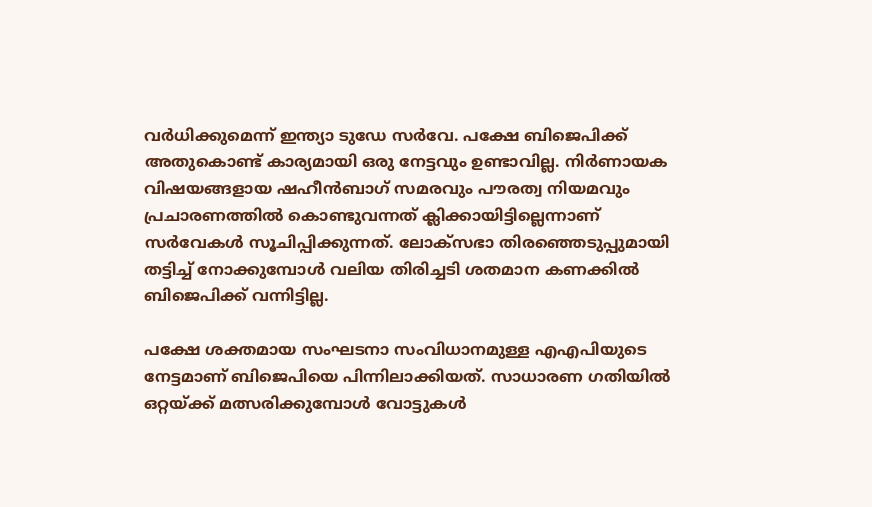വര്‍ധിക്കുമെന്ന് ഇന്ത്യാ ടുഡേ സര്‍വേ. പക്ഷേ ബിജെപിക്ക് അതുകൊണ്ട് കാര്യമായി ഒരു നേട്ടവും ഉണ്ടാവില്ല. നിര്‍ണായക വിഷയങ്ങളായ ഷഹീന്‍ബാഗ് സമരവും പൗരത്വ നിയമവും പ്രചാരണത്തില്‍ കൊണ്ടുവന്നത് ക്ലിക്കായിട്ടില്ലെന്നാണ് സര്‍വേകള്‍ സൂചിപ്പിക്കുന്നത്. ലോക്‌സഭാ തിരഞ്ഞെടുപ്പുമായി തട്ടിച്ച് നോക്കുമ്പോള്‍ വലിയ തിരിച്ചടി ശതമാന കണക്കില്‍ ബിജെപിക്ക് വന്നിട്ടില്ല.

പക്ഷേ ശക്തമായ സംഘടനാ സംവിധാനമുള്ള എഎപിയുടെ നേട്ടമാണ് ബിജെപിയെ പിന്നിലാക്കിയത്. സാധാരണ ഗതിയില്‍ ഒറ്റയ്ക്ക് മത്സരിക്കുമ്പോള്‍ വോട്ടുകള്‍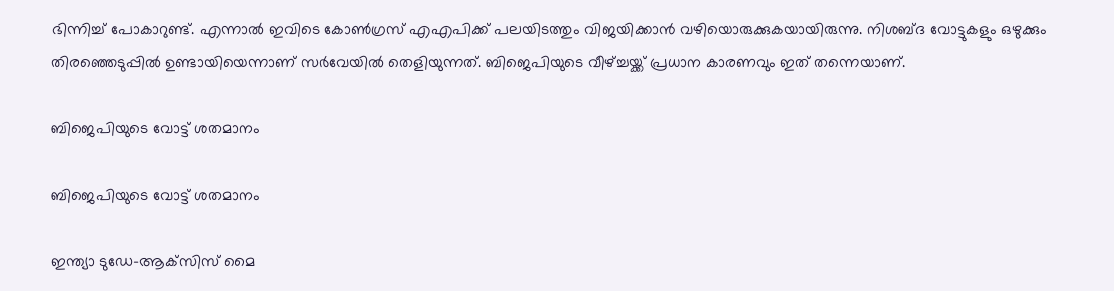ഭിന്നിച്ച് പോകാറുണ്ട്. എന്നാല്‍ ഇവിടെ കോണ്‍ഗ്രസ് എഎപിക്ക് പലയിടത്തും വിജയിക്കാന്‍ വഴിയൊരുക്കുകയായിരുന്നു. നിശബ്ദ വോട്ടുകളും ഒഴുക്കും തിരഞ്ഞെടുപ്പില്‍ ഉണ്ടായിയെന്നാണ് സര്‍വേയില്‍ തെളിയുന്നത്. ബിജെപിയുടെ വീഴ്ച്ചയ്ക്ക് പ്രധാന കാരണവും ഇത് തന്നെയാണ്.

ബിജെപിയുടെ വോട്ട് ശതമാനം

ബിജെപിയുടെ വോട്ട് ശതമാനം

ഇന്ത്യാ ടുഡേ-ആക്‌സിസ് മൈ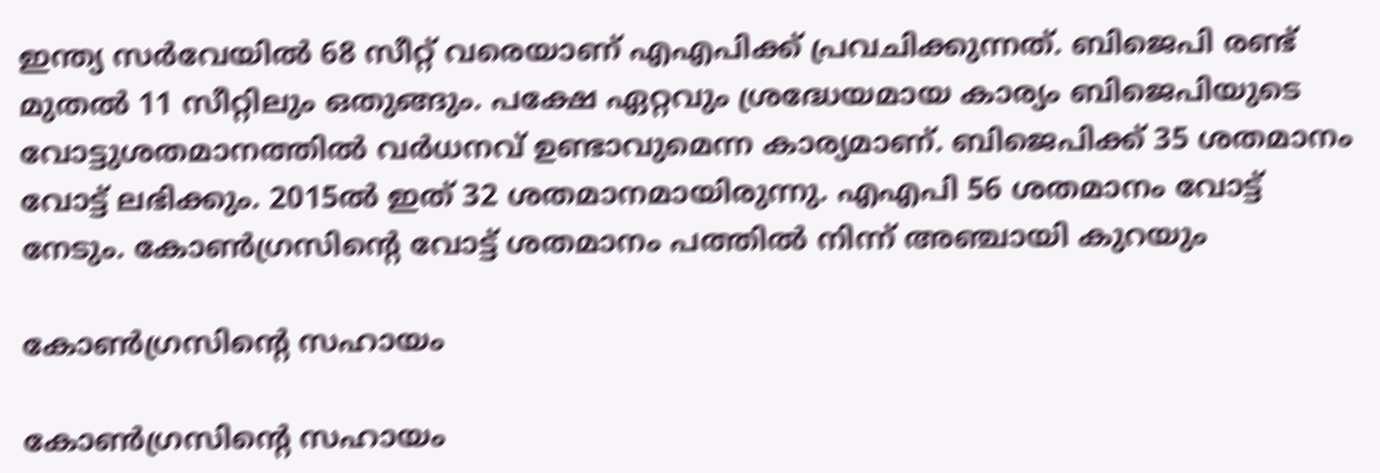ഇന്ത്യ സര്‍വേയില്‍ 68 സീറ്റ് വരെയാണ് എഎപിക്ക് പ്രവചിക്കുന്നത്. ബിജെപി രണ്ട് മുതല്‍ 11 സീറ്റിലും ഒതുങ്ങും. പക്ഷേ ഏറ്റവും ശ്രദ്ധേയമായ കാര്യം ബിജെപിയുടെ വോട്ടുശതമാനത്തില്‍ വര്‍ധനവ് ഉണ്ടാവുമെന്ന കാര്യമാണ്. ബിജെപിക്ക് 35 ശതമാനം വോട്ട് ലഭിക്കും. 2015ല്‍ ഇത് 32 ശതമാനമായിരുന്നു. എഎപി 56 ശതമാനം വോട്ട് നേടും. കോണ്‍ഗ്രസിന്റെ വോട്ട് ശതമാനം പത്തില്‍ നിന്ന് അഞ്ചായി കുറയും

കോണ്‍ഗ്രസിന്റെ സഹായം

കോണ്‍ഗ്രസിന്റെ സഹായം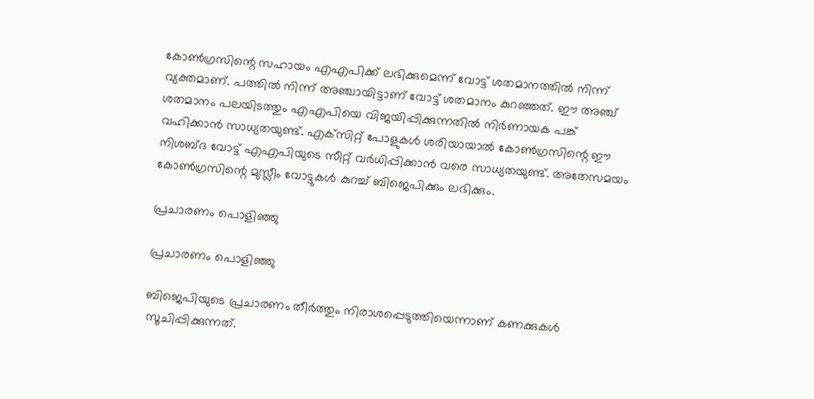കോണ്‍ഗ്രസിന്റെ സഹായം എഎപിക്ക് ലഭിക്കുമെന്ന് വോട്ട് ശതമാനത്തില്‍ നിന്ന് വ്യക്തമാണ്. പത്തില്‍ നിന്ന് അഞ്ചായിട്ടാണ് വോട്ട് ശതമാനം കുറഞ്ഞത്. ഈ അഞ്ച് ശതമാനം പലയിടത്തും എഎപിയെ വിജയിപ്പിക്കുന്നതില്‍ നിര്‍ണായക പങ്ക് വഹിക്കാന്‍ സാധ്യതയുണ്ട്. എക്‌സിറ്റ് പോളുകള്‍ ശരിയായാല്‍ കോണ്‍ഗ്രസിന്റെ ഈ നിശബ്ദ വോട്ട് എഎപിയുടെ സീറ്റ് വര്‍ധിപ്പിക്കാന്‍ വരെ സാധ്യതയുണ്ട്. അതേസമയം കോണ്‍ഗ്രസിന്റെ മുസ്ലീം വോട്ടുകള്‍ കുറച്ച് ബിജെപിക്കും ലഭിക്കും.

പ്രചാരണം പൊളിഞ്ഞു

പ്രചാരണം പൊളിഞ്ഞു

ബിജെപിയുടെ പ്രചാരണം തീര്‍ത്തും നിരാശപ്പെടുത്തിയെന്നാണ് കണക്കുകള്‍ സൂചിപ്പിക്കുന്നത്.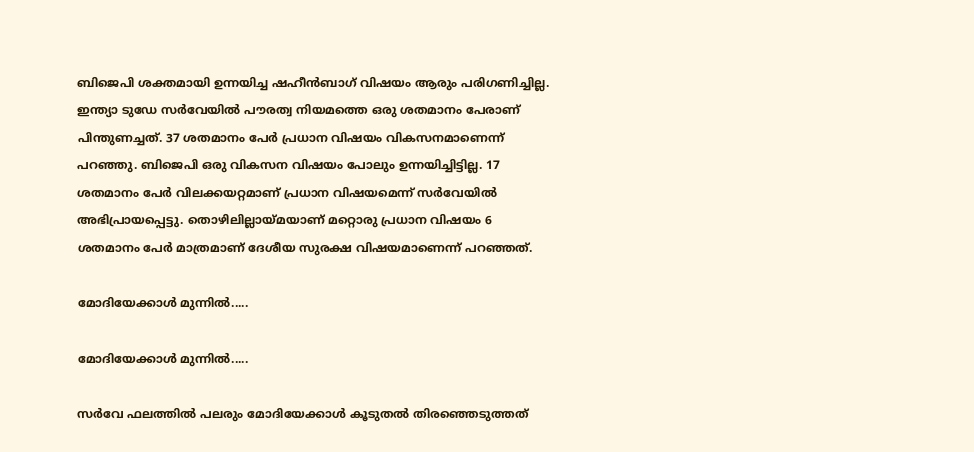ബിജെപി ശക്തമായി ഉന്നയിച്ച ഷഹീന്‍ബാഗ് വിഷയം ആരും പരിഗണിച്ചില്ല. ഇന്ത്യാ ടുഡേ സര്‍വേയില്‍ പൗരത്വ നിയമത്തെ ഒരു ശതമാനം പേരാണ് പിന്തുണച്ചത്. 37 ശതമാനം പേര്‍ പ്രധാന വിഷയം വികസനമാണെന്ന് പറഞ്ഞു. ബിജെപി ഒരു വികസന വിഷയം പോലും ഉന്നയിച്ചിട്ടില്ല. 17 ശതമാനം പേര്‍ വിലക്കയറ്റമാണ് പ്രധാന വിഷയമെന്ന് സര്‍വേയില്‍ അഭിപ്രായപ്പെട്ടു. തൊഴിലില്ലായ്മയാണ് മറ്റൊരു പ്രധാന വിഷയം 6 ശതമാനം പേര്‍ മാത്രമാണ് ദേശീയ സുരക്ഷ വിഷയമാണെന്ന് പറഞ്ഞത്.

മോദിയേക്കാള്‍ മുന്നില്‍.....

മോദിയേക്കാള്‍ മുന്നില്‍.....

സര്‍വേ ഫലത്തില്‍ പലരും മോദിയേക്കാള്‍ കൂടുതല്‍ തിരഞ്ഞെടുത്തത്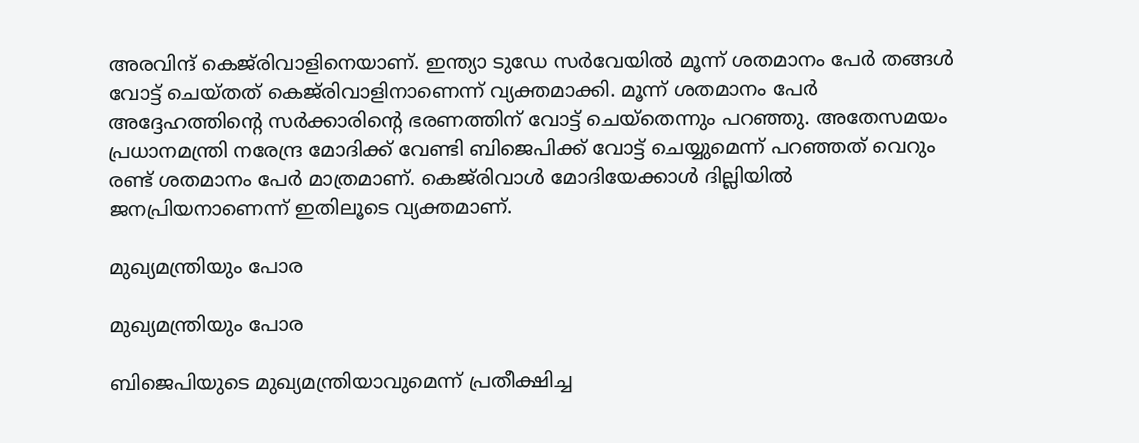അരവിന്ദ് കെജ്‌രിവാളിനെയാണ്. ഇന്ത്യാ ടുഡേ സര്‍വേയില്‍ മൂന്ന് ശതമാനം പേര്‍ തങ്ങള്‍ വോട്ട് ചെയ്തത് കെജ്‌രിവാളിനാണെന്ന് വ്യക്തമാക്കി. മൂന്ന് ശതമാനം പേര്‍ അദ്ദേഹത്തിന്റെ സര്‍ക്കാരിന്റെ ഭരണത്തിന് വോട്ട് ചെയ്‌തെന്നും പറഞ്ഞു. അതേസമയം പ്രധാനമന്ത്രി നരേന്ദ്ര മോദിക്ക് വേണ്ടി ബിജെപിക്ക് വോട്ട് ചെയ്യുമെന്ന് പറഞ്ഞത് വെറും രണ്ട് ശതമാനം പേര്‍ മാത്രമാണ്. കെജ്‌രിവാള്‍ മോദിയേക്കാള്‍ ദില്ലിയില്‍ ജനപ്രിയനാണെന്ന് ഇതിലൂടെ വ്യക്തമാണ്.

മുഖ്യമന്ത്രിയും പോര

മുഖ്യമന്ത്രിയും പോര

ബിജെപിയുടെ മുഖ്യമന്ത്രിയാവുമെന്ന് പ്രതീക്ഷിച്ച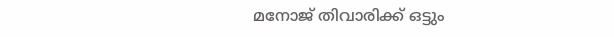മനോജ് തിവാരിക്ക് ഒട്ടും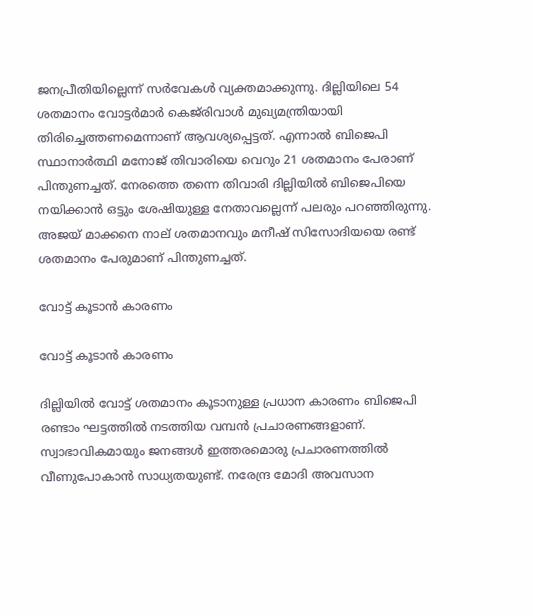ജനപ്രീതിയില്ലെന്ന് സര്‍വേകള്‍ വ്യക്തമാക്കുന്നു. ദില്ലിയിലെ 54 ശതമാനം വോട്ടര്‍മാര്‍ കെജ്‌രിവാള്‍ മുഖ്യമന്ത്രിയായി തിരിച്ചെത്തണമെന്നാണ് ആവശ്യപ്പെട്ടത്. എന്നാല്‍ ബിജെപി സ്ഥാനാര്‍ത്ഥി മനോജ് തിവാരിയെ വെറും 21 ശതമാനം പേരാണ് പിന്തുണച്ചത്. നേരത്തെ തന്നെ തിവാരി ദില്ലിയില്‍ ബിജെപിയെ നയിക്കാന്‍ ഒട്ടും ശേഷിയുള്ള നേതാവല്ലെന്ന് പലരും പറഞ്ഞിരുന്നു. അജയ് മാക്കനെ നാല് ശതമാനവും മനീഷ് സിസോദിയയെ രണ്ട് ശതമാനം പേരുമാണ് പിന്തുണച്ചത്.

വോട്ട് കൂടാന്‍ കാരണം

വോട്ട് കൂടാന്‍ കാരണം

ദില്ലിയില്‍ വോട്ട് ശതമാനം കൂടാനുള്ള പ്രധാന കാരണം ബിജെപി രണ്ടാം ഘട്ടത്തില്‍ നടത്തിയ വമ്പന്‍ പ്രചാരണങ്ങളാണ്. സ്വാഭാവികമായും ജനങ്ങള്‍ ഇത്തരമൊരു പ്രചാരണത്തില്‍ വീണുപോകാന്‍ സാധ്യതയുണ്ട്. നരേന്ദ്ര മോദി അവസാന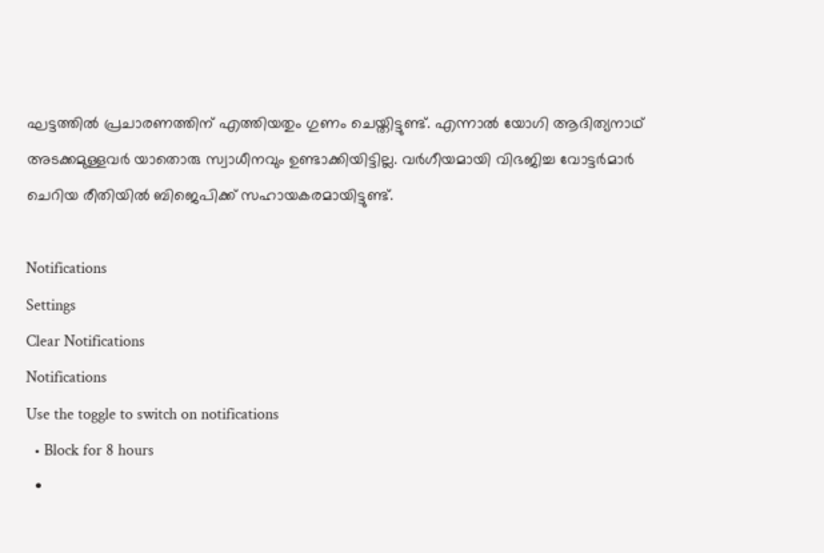ഘട്ടത്തില്‍ പ്രചാരണത്തിന് എത്തിയതും ഗുണം ചെയ്തിട്ടുണ്ട്. എന്നാല്‍ യോഗി ആദിത്യനാഥ് അടക്കമുള്ളവര്‍ യാതൊരു സ്വാധീനവും ഉണ്ടാക്കിയിട്ടില്ല. വര്‍ഗീയമായി വിഭജിച്ച വോട്ടര്‍മാര്‍ ചെറിയ രീതിയില്‍ ബിജെപിക്ക് സഹായകരമായിട്ടുണ്ട്.

Notifications
Settings
Clear Notifications
Notifications
Use the toggle to switch on notifications
  • Block for 8 hours
  •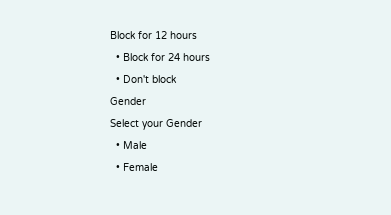Block for 12 hours
  • Block for 24 hours
  • Don't block
Gender
Select your Gender
  • Male
  • Female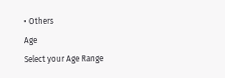• Others
Age
Select your Age Range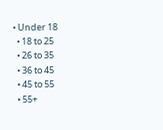• Under 18
  • 18 to 25
  • 26 to 35
  • 36 to 45
  • 45 to 55
  • 55+